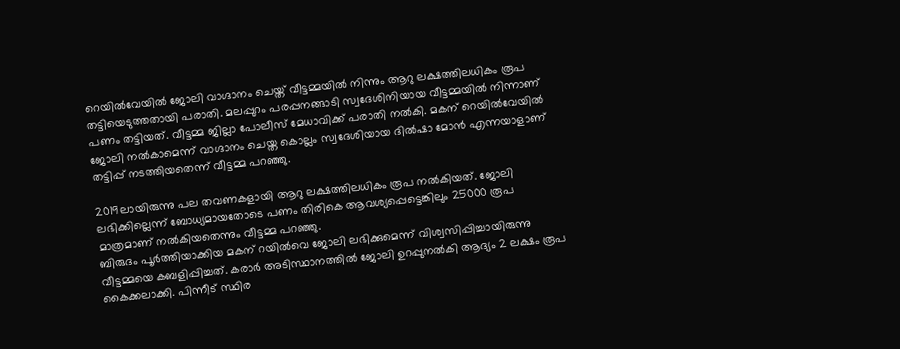റെയിൽവേയിൽ ജോലി വാഗ്ദാനം ചെയ്ത് വീട്ടമ്മയിൽ നിന്നും ആറു ലക്ഷത്തിലധികം രൂപ തട്ടിയെടുത്തതായി പരാതി. മലപ്പുറം പരപ്പനങ്ങാടി സ്വദേശിനിയായ വീട്ടമ്മയിൽ നിന്നാണ് പണം തട്ടിയത്. വീട്ടമ്മ ജില്ലാ പോലീസ് മേധാവിക്ക് പരാതി നൽകി. മകന് റെയിൽവേയിൽ ജോലി നൽകാമെന്ന് വാഗ്ദാനം ചെയ്ത കൊല്ലം സ്വദേശിയായ ദിൽഷാ മോൻ എന്നയാളാണ് തട്ടിപ്പ് നടത്തിയതെന്ന് വീട്ടമ്മ പറഞ്ഞു.

2019ലായിരുന്നു പല തവണകളായി ആറു ലക്ഷത്തിലധികം രൂപ നൽകിയത്. ജോലി ലഭിക്കില്ലെന്ന് ബോധ്യമായതോടെ പണം തിരികെ ആവശ്യപ്പെട്ടെങ്കിലും 25000 രൂപ മാത്രമാണ് നൽകിയതെന്നും വീട്ടമ്മ പറഞ്ഞു.
ബിരുദം പൂർത്തിയാക്കിയ മകന് റയിൽവെ ജോലി ലഭിക്കുമെന്ന് വിശ്വസിപ്പിച്ചായിരുന്നു വീട്ടമ്മയെ കബളിപ്പിച്ചത്. കരാർ അടിസ്ഥാനത്തിൽ ജോലി ഉറപ്പുനൽകി ആദ്യം 2 ലക്ഷം രൂപ കൈക്കലാക്കി. പിന്നീട് സ്ഥിര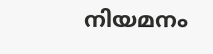നിയമനം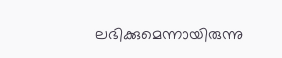ലഭിക്കുമെന്നായിരുന്നു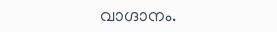വാഗ്ദാനം.